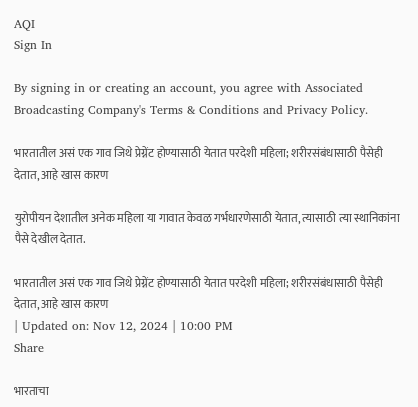AQI
Sign In

By signing in or creating an account, you agree with Associated Broadcasting Company's Terms & Conditions and Privacy Policy.

भारतातील असं एक गाव जिथे प्रेग्नेंट होण्यासाठी येतात परदेशी महिला; शरीरसंबंधासाठी पैसेही देतात, आहे खास कारण

युरोपीयन देशातील अनेक महिला या गावात केवळ गर्भधारणेसाठी येतात, त्यासाठी त्या स्थानिकांना पैसे देखील देतात.

भारतातील असं एक गाव जिथे प्रेग्नेंट होण्यासाठी येतात परदेशी महिला; शरीरसंबंधासाठी पैसेही देतात, आहे खास कारण
| Updated on: Nov 12, 2024 | 10:00 PM
Share

भारताचा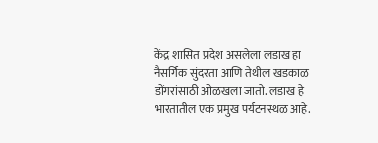केंद्र शासित प्रदेश असलेला लडाख हा नैसर्गिक सुंदरता आणि तेथील खडकाळ डोंगरांसाठी ओळखला जातो. लडाख हे भारतातील एक प्रमुख पर्यटनस्थळ आहे.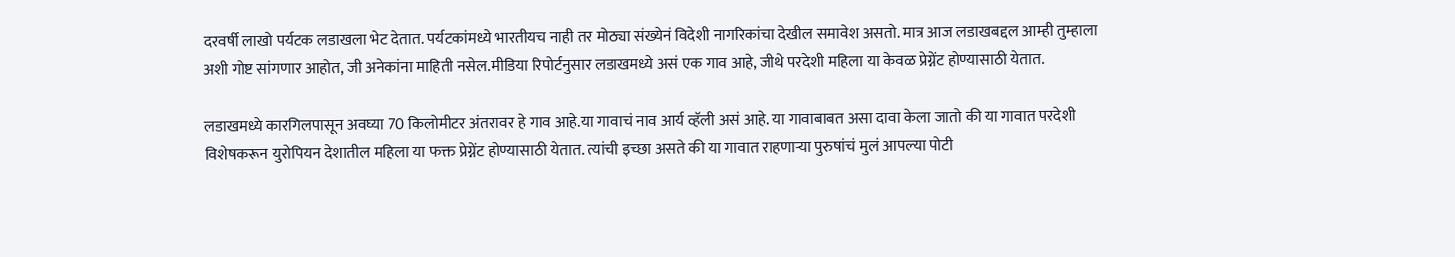दरवर्षी लाखो पर्यटक लडाखला भेट देतात. पर्यटकांमध्ये भारतीयच नाही तर मोठ्या संख्येनं विदेशी नागरिकांचा देखील समावेश असतो. मात्र आज लडाखबद्दल आम्ही तुम्हाला अशी गोष्ट सांगणार आहोत, जी अनेकांना माहिती नसेल.मीडिया रिपोर्टनुसार लडाखमध्ये असं एक गाव आहे, जीथे परदेशी महिला या केवळ प्रेग्नेंट होण्यासाठी येतात.

लडाखमध्ये कारगिलपासून अवघ्या 70 किलोमीटर अंतरावर हे गाव आहे.या गावाचं नाव आर्य व्हॅली असं आहे. या गावाबाबत असा दावा केला जातो की या गावात परदेशी विशेषकरून युरोपियन देशातील महिला या फक्त प्रेग्नेंट होण्यासाठी येतात. त्यांची इच्छा असते की या गावात राहणाऱ्या पुरुषांचं मुलं आपल्या पोटी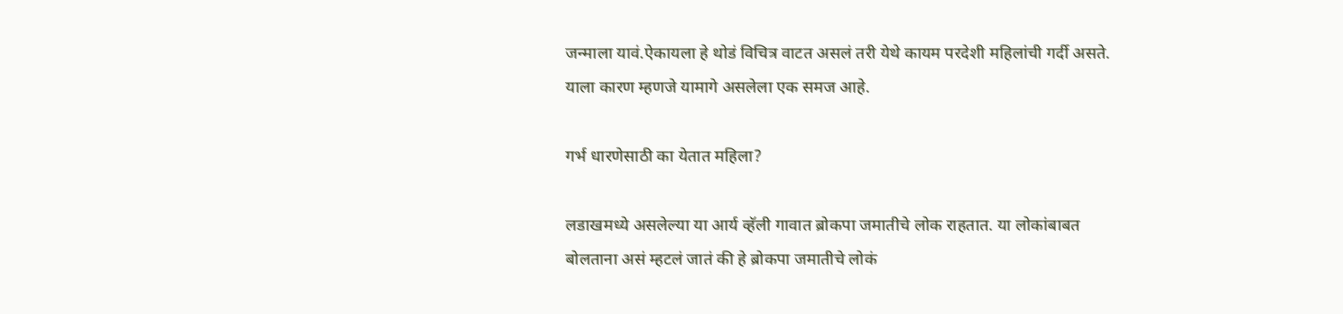जन्माला यावं.ऐकायला हे थोडं विचित्र वाटत असलं तरी येथे कायम परदेशी महिलांची गर्दी असते. याला कारण म्हणजे यामागे असलेला एक समज आहे.

गर्भ धारणेसाठी का येतात महिला?

लडाखमध्ये असलेल्या या आर्य व्हॅली गावात ब्रोकपा जमातीचे लोक राहतात. या लोकांबाबत बोलताना असं म्हटलं जातं की हे ब्रोकपा जमातीचे लोकं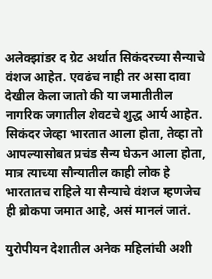अलेक्झांडर द ग्रेट अर्थात सिकंदरच्या सैन्याचे वंशज आहेत. एवढंच नाही तर असा दावा देखील केला जातो की या जमातीतील नागरिक जगातील शेवटचे शुद्ध आर्य आहेत. सिकंदर जेव्हा भारतात आला होता, तेव्हा तो आपल्यासोबत प्रचंड सैन्य घेऊन आला होता, मात्र त्याच्या सौन्यातील काही लोक हे भारतातच राहिले या सैन्याचे वंशज म्हणजेच ही ब्रोकपा जमात आहे, असं मानलं जातं.

युरोपीयन देशातील अनेक महिलांची अशी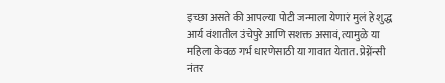इच्छा असते की आपल्या पोटी जन्माला येणारं मुलं हे शुद्ध आर्य वंशातील उंचेपुरे आणि सशक्त असावं, त्यामुळे या महिला केवळ गर्भ धारणेसाठी या गावात येतात. प्रेग्नेंन्सी नंतर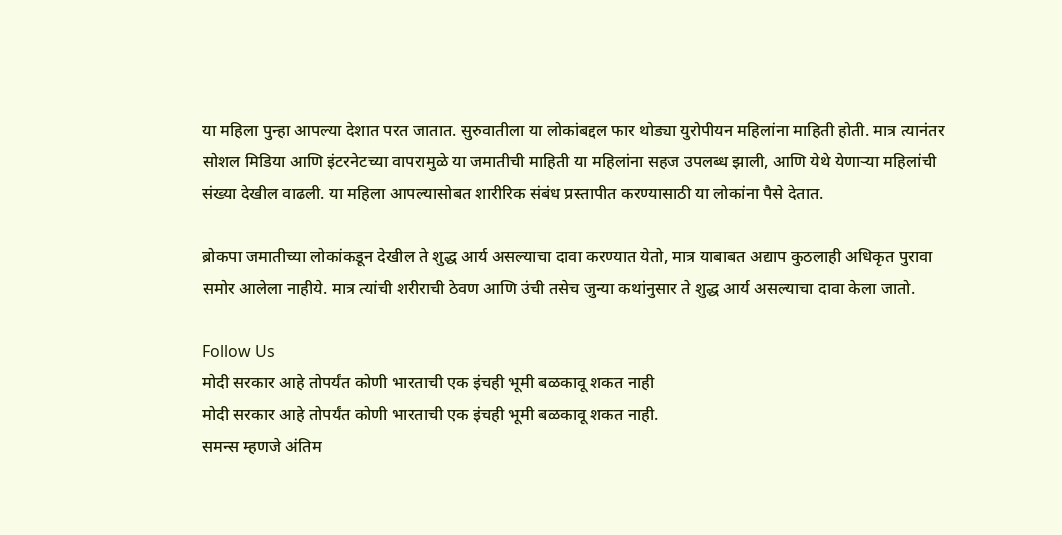या महिला पुन्हा आपल्या देशात परत जातात. सुरुवातीला या लोकांबद्दल फार थोड्या युरोपीयन महिलांना माहिती होती. मात्र त्यानंतर सोशल मिडिया आणि इंटरनेटच्या वापरामुळे या जमातीची माहिती या महिलांना सहज उपलब्ध झाली, आणि येथे येणाऱ्या महिलांची संख्या देखील वाढली. या महिला आपल्यासोबत शारीरिक संबंध प्रस्तापीत करण्यासाठी या लोकांना पैसे देतात.

ब्रोकपा जमातीच्या लोकांकडून देखील ते शुद्ध आर्य असल्याचा दावा करण्यात येतो, मात्र याबाबत अद्याप कुठलाही अधिकृत पुरावा समोर आलेला नाहीये. मात्र त्यांची शरीराची ठेवण आणि उंची तसेच जुन्या कथांनुसार ते शुद्ध आर्य असल्याचा दावा केला जातो.

Follow Us
मोदी सरकार आहे तोपर्यंत कोणी भारताची एक इंचही भूमी बळकावू शकत नाही
मोदी सरकार आहे तोपर्यंत कोणी भारताची एक इंचही भूमी बळकावू शकत नाही.
समन्स म्हणजे अंतिम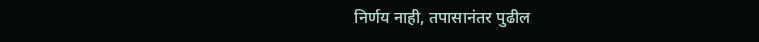निर्णय नाही, तपासानंतर पुढील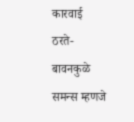कारवाई ठरते- बावनकुळे
समन्स म्हणजे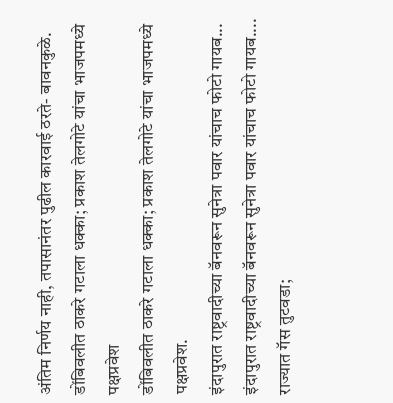अंतिम निर्णय नाही, तपासानंतर पुढील कारवाई ठरते- बावनकुळे.
डोंबिवलीत ठाकरे गटाला धक्का; प्रकाश तेलगोटे यांचा भाजपमध्ये पक्षप्रवेश
डोंबिवलीत ठाकरे गटाला धक्का; प्रकाश तेलगोटे यांचा भाजपमध्ये पक्षप्रवेश.
इंदापुरात राष्ट्रवादीच्या बॅनवरून सुनेत्रा पवार यांचाच फोटो गायब...
इंदापुरात राष्ट्रवादीच्या बॅनवरून सुनेत्रा पवार यांचाच फोटो गायब....
राज्यात गॅस तुटवडा;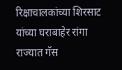रिक्षाचालकांच्या शिरसाट यांच्या घराबाहेर रांगा
राज्यात गॅस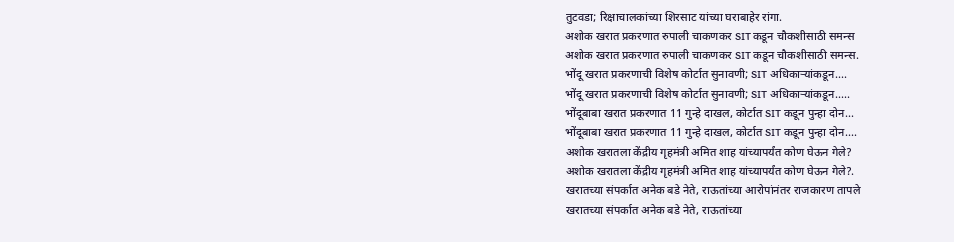तुटवडा; रिक्षाचालकांच्या शिरसाट यांच्या घराबाहेर रांगा.
अशोक खरात प्रकरणात रुपाली चाकणकर SIT कडून चौकशीसाठी समन्स
अशोक खरात प्रकरणात रुपाली चाकणकर SIT कडून चौकशीसाठी समन्स.
भोंदू खरात प्रकरणाची विशेष कोर्टात सुनावणी; SIT अधिकाऱ्यांकडून....
भोंदू खरात प्रकरणाची विशेष कोर्टात सुनावणी; SIT अधिकाऱ्यांकडून.....
भोंदूबाबा खरात प्रकरणात 11 गुन्हे दाखल, कोर्टात SIT कडून पुन्हा दोन...
भोंदूबाबा खरात प्रकरणात 11 गुन्हे दाखल, कोर्टात SIT कडून पुन्हा दोन....
अशोक खरातला केंद्रीय गृहमंत्री अमित शाह यांच्यापर्यंत कोण घेऊन गेले?
अशोक खरातला केंद्रीय गृहमंत्री अमित शाह यांच्यापर्यंत कोण घेऊन गेले?.
खरातच्या संपर्कात अनेक बडे नेते, राऊतांच्या आरोपांनंतर राजकारण तापले
खरातच्या संपर्कात अनेक बडे नेते, राऊतांच्या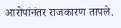आरोपांनंतर राजकारण तापले.